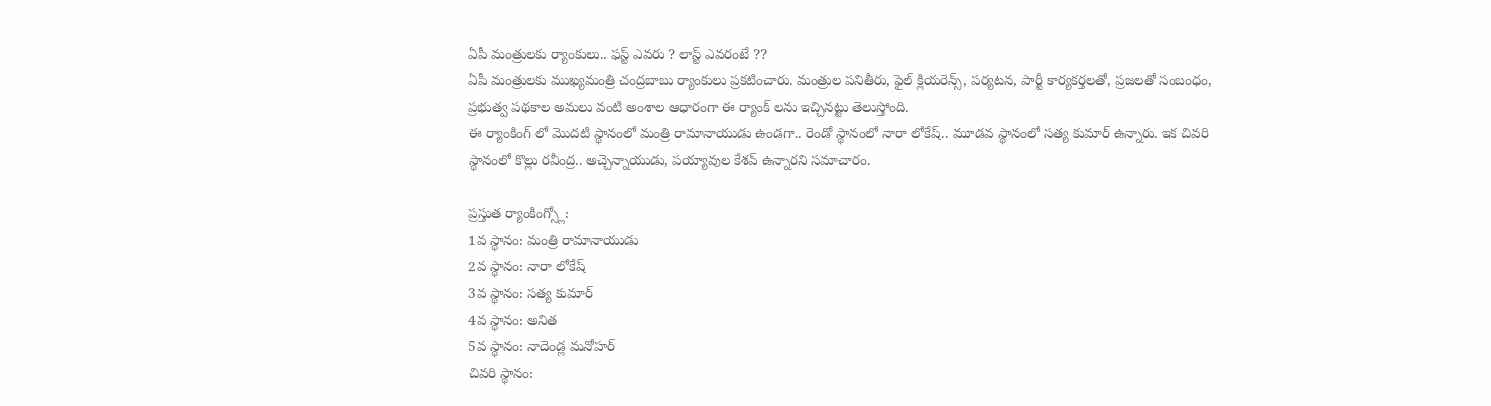ఏపీ మంత్రులకు ర్యాంకులు.. ఫస్ట్ ఎవరు ? లాస్ట్ ఎవరంటే ??
ఏపీ మంత్రులకు ముఖ్యమంత్రి చంద్రబాబు ర్యాంకులు ప్రకటించారు. మంత్రుల పనితీరు, ఫైల్ క్లియరెన్స్, పర్యటన, పార్టీ కార్యకర్తలతో, ప్రజలతో సంబంధం, ప్రభుత్వ పథకాల అమలు వంటి అంశాల ఆధారంగా ఈ ర్యాంక్ లను ఇచ్చినట్టు తెలుస్తోంది.
ఈ ర్యాంకింగ్ లో మొదటి స్థానంలో మంత్రి రామానాయుడు ఉండగా.. రెండో స్థానంలో నారా లోకేష్.. మూడవ స్థానంలో సత్య కుమార్ ఉన్నారు. ఇక చివరి స్థానంలో కొల్లు రవీంద్ర.. అచ్చెన్నాయుడు, పయ్యావుల కేశవ్ ఉన్నారని సమాచారం.

ప్రస్తుత ర్యాంకింగ్స్లో:
1వ స్థానం: మంత్రి రామానాయుడు
2వ స్థానం: నారా లోకేష్
3వ స్థానం: సత్య కుమార్
4వ స్థానం: అనిత
5వ స్థానం: నాదెండ్ల మనోహర్
చివరి స్థానం: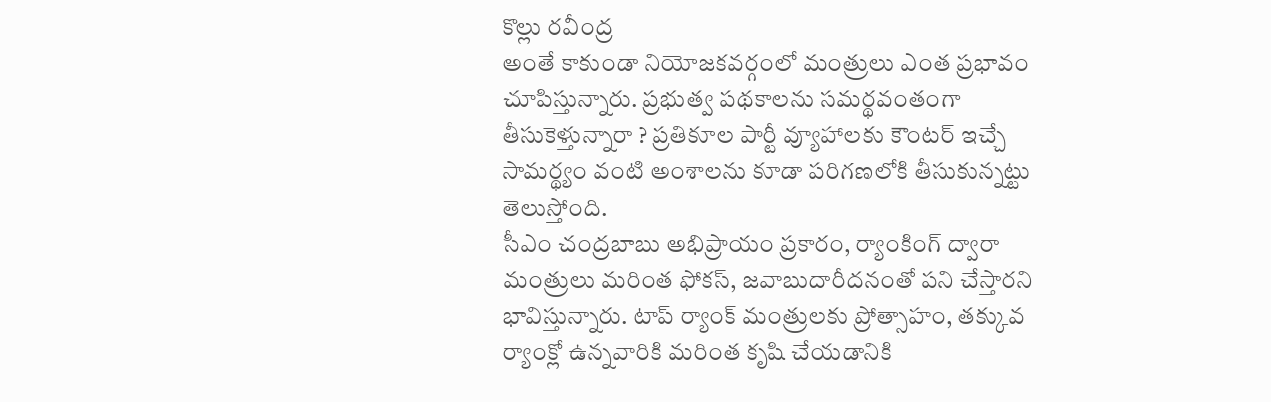కొల్లు రవీంద్ర
అంతే కాకుండా నియోజకవర్గంలో మంత్రులు ఎంత ప్రభావం చూపిస్తున్నారు. ప్రభుత్వ పథకాలను సమర్థవంతంగా తీసుకెళ్తున్నారా ? ప్రతికూల పార్టీ వ్యూహాలకు కౌంటర్ ఇచ్చే సామర్థ్యం వంటి అంశాలను కూడా పరిగణలోకి తీసుకున్నట్టు తెలుస్తోంది.
సీఎం చంద్రబాబు అభిప్రాయం ప్రకారం, ర్యాంకింగ్ ద్వారా మంత్రులు మరింత ఫోకస్, జవాబుదారీదనంతో పని చేస్తారని భావిస్తున్నారు. టాప్ ర్యాంక్ మంత్రులకు ప్రోత్సాహం, తక్కువ ర్యాంక్లో ఉన్నవారికి మరింత కృషి చేయడానికి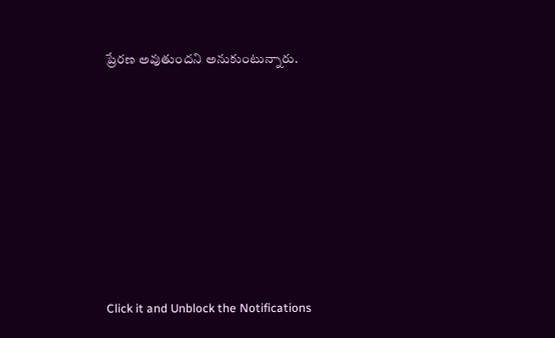ప్రేరణ అవుతుందని అనుకుంటున్నారు.












Click it and Unblock the Notifications